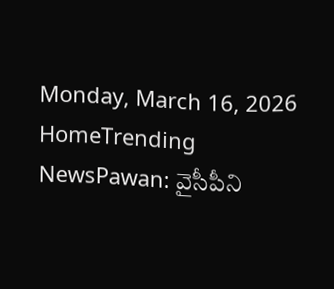Monday, March 16, 2026
HomeTrending NewsPawan: వైసీపీని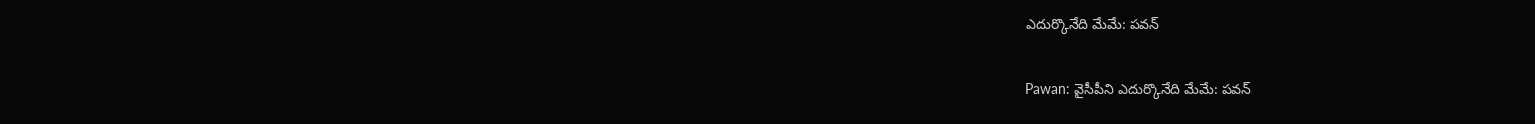ఎదుర్కొనేది మేమే: పవన్

Pawan: వైసీపీని ఎదుర్కొనేది మేమే: పవన్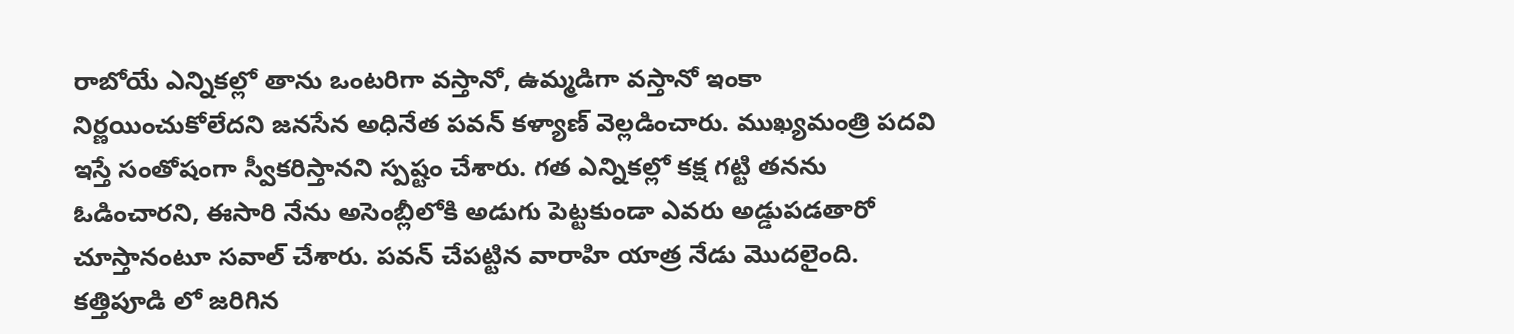రాబోయే ఎన్నికల్లో తాను ఒంటరిగా వస్తానో, ఉమ్మడిగా వస్తానో ఇంకా నిర్ణయించుకోలేదని జనసేన అధినేత పవన్ కళ్యాణ్ వెల్లడించారు. ముఖ్యమంత్రి పదవి ఇస్తే సంతోషంగా స్వీకరిస్తానని స్పష్టం చేశారు. గత ఎన్నికల్లో కక్ష గట్టి తనను ఓడించారని, ఈసారి నేను అసెంబ్లీలోకి అడుగు పెట్టకుండా ఎవరు అడ్డుపడతారో చూస్తానంటూ సవాల్ చేశారు. పవన్ చేపట్టిన వారాహి యాత్ర నేడు మొదలైంది. కత్తిపూడి లో జరిగిన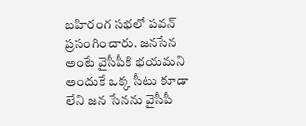బహిరంగ సభలో పవన్ ప్రసంగించారు. జనసేన అంటే వైసీపీకి భయమని అందుకే ఒక్క సీటు కూడా లేని జన సేనను వైసీపీ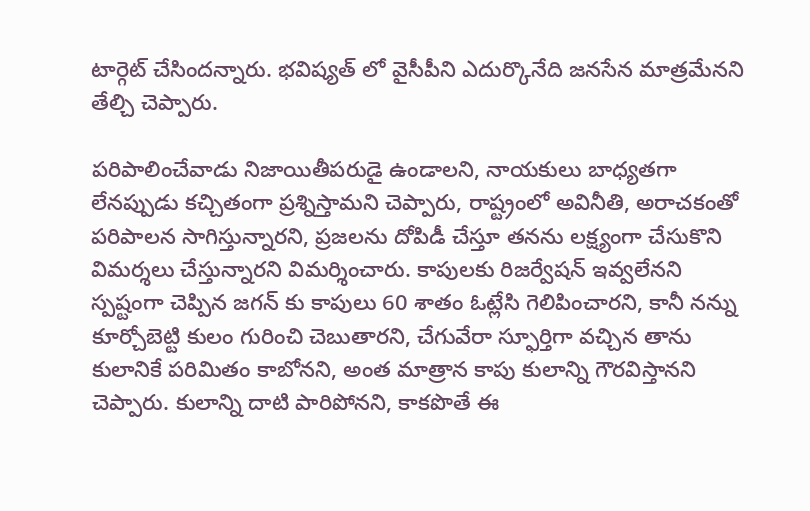టార్గెట్ చేసిందన్నారు. భవిష్యత్ లో వైసీపీని ఎదుర్కొనేది జనసేన మాత్రమేనని తేల్చి చెప్పారు.

పరిపాలించేవాడు నిజాయితీపరుడై ఉండాలని, నాయకులు బాధ్యతగా లేనప్పుడు కచ్చితంగా ప్రశ్నిస్తామని చెప్పారు, రాష్ట్రంలో అవినీతి, అరాచకంతో పరిపాలన సాగిస్తున్నారని, ప్రజలను దోపిడీ చేస్తూ తనను లక్ష్యంగా చేసుకొని విమర్శలు చేస్తున్నారని విమర్శించారు. కాపులకు రిజర్వేషన్ ఇవ్వలేనని స్పష్టంగా చెప్పిన జగన్ కు కాపులు 60 శాతం ఓట్లేసి గెలిపించారని, కానీ నన్ను కూర్చోబెట్టి కులం గురించి చెబుతారని, చేగువేరా స్ఫూర్తిగా వచ్చిన తాను కులానికే పరిమితం కాబోనని, అంత మాత్రాన కాపు కులాన్ని గౌరవిస్తానని చెప్పారు. కులాన్ని దాటి పారిపోనని, కాకపొతే ఈ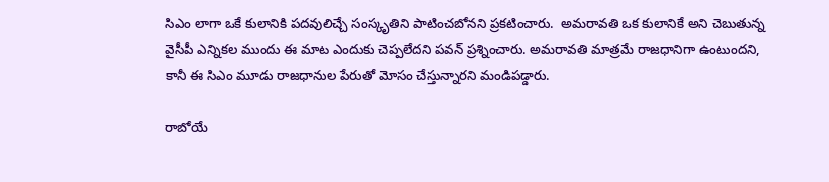సిఎం లాగా ఒకే కులానికి పదవులిచ్చే సంస్కృతిని పాటించబోనని ప్రకటించారు.  అమరావతి ఒక కులానికే అని చెబుతున్న వైసీపీ ఎన్నికల ముందు ఈ మాట ఎందుకు చెప్పలేదని పవన్ ప్రశ్నించారు. అమరావతి మాత్రమే రాజధానిగా ఉంటుందని, కానీ ఈ సిఎం మూడు రాజధానుల పేరుతో మోసం చేస్తున్నారని మండిపడ్డారు.

రాబోయే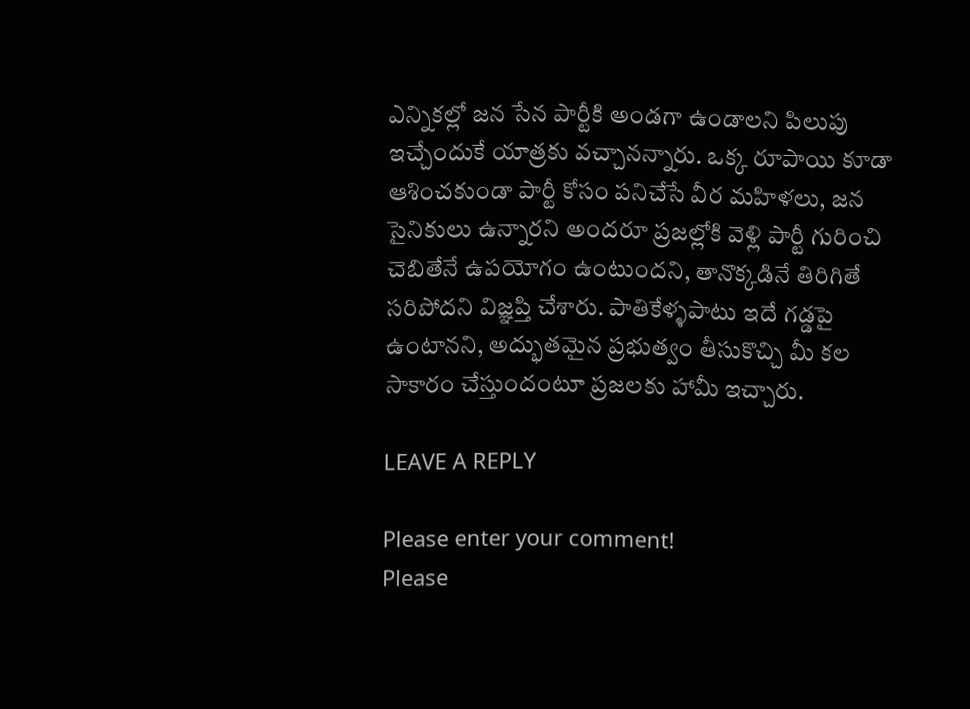ఎన్నికల్లో జన సేన పార్టీకి అండగా ఉండాలని పిలుపు ఇచ్చేందుకే యాత్రకు వచ్చానన్నారు. ఒక్క రూపాయి కూడా ఆశించకుండా పార్టీ కోసం పనిచేసే వీర మహిళలు, జన సైనికులు ఉన్నారని అందరూ ప్రజల్లోకి వెళ్లి పార్టీ గురించి చెబితేనే ఉపయోగం ఉంటుందని, తానొక్కడినే తిరిగితే సరిపోదని విజ్ఞప్తి చేశారు. పాతికేళ్ళపాటు ఇదే గడ్డపై ఉంటానని, అద్భుతమైన ప్రభుత్వం తీసుకొచ్చి మీ కల సాకారం చేస్తుందంటూ ప్రజలకు హామీ ఇచ్చారు.

LEAVE A REPLY

Please enter your comment!
Please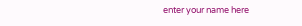enter your name here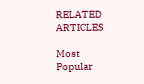RELATED ARTICLES

Most Popular